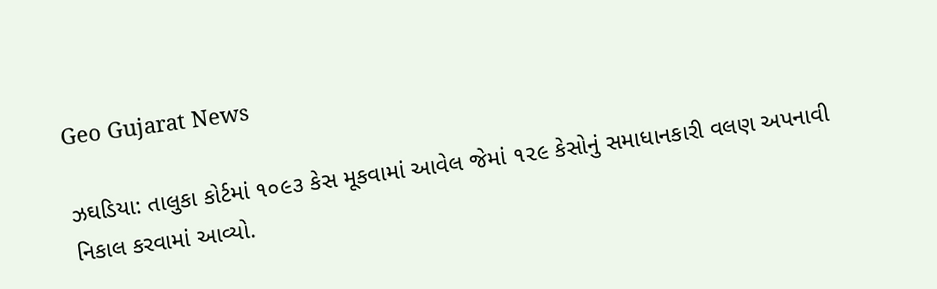Geo Gujarat News

ઝઘડિયા: તાલુકા કોર્ટમાં ૧૦૯૩ કેસ મૂકવામાં આવેલ જેમાં ૧૨૯ કેસોનું સમાધાનકારી વલણ અપનાવી નિકાલ કરવામાં આવ્યો.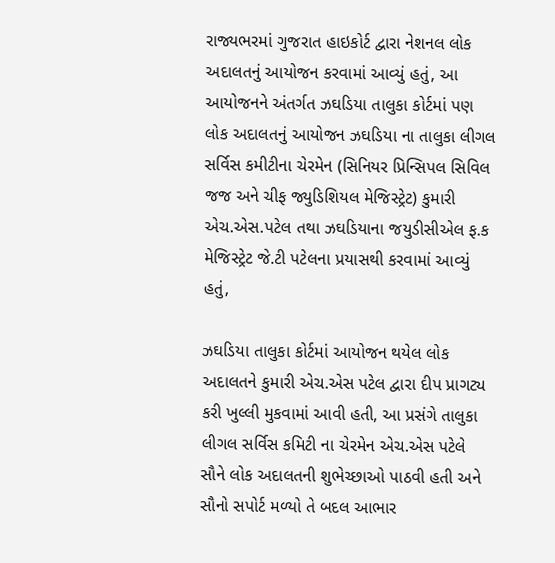રાજ્યભરમાં ગુજરાત હાઇકોર્ટ દ્વારા નેશનલ લોક અદાલતનું આયોજન કરવામાં આવ્યું હતું, આ આયોજનને અંતર્ગત ઝઘડિયા તાલુકા કોર્ટમાં પણ લોક અદાલતનું આયોજન ઝઘડિયા ના તાલુકા લીગલ સર્વિસ કમીટીના ચેરમેન (સિનિયર પ્રિન્સિપલ સિવિલ જજ અને ચીફ જ્યુડિશિયલ મેજિસ્ટ્રેટ) કુમારી એચ.એસ.પટેલ તથા ઝઘડિયાના જયુડીસીએલ ફ.ક મેજિસ્ટ્રેટ જે.ટી પટેલના પ્રયાસથી કરવામાં આવ્યું હતું,

ઝઘડિયા તાલુકા કોર્ટમાં આયોજન થયેલ લોક અદાલતને કુમારી એચ.એસ પટેલ દ્વારા દીપ પ્રાગટ્ય કરી ખુલ્લી મુકવામાં આવી હતી, આ પ્રસંગે તાલુકા લીગલ સર્વિસ કમિટી ના ચેરમેન એચ.એસ પટેલે સૌને લોક અદાલતની શુભેચ્છાઓ પાઠવી હતી અને સૌનો સપોર્ટ મળ્યો તે બદલ આભાર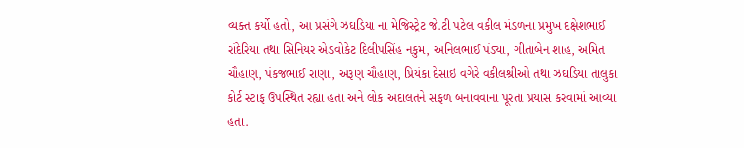વ્યક્ત કર્યો હતો, આ પ્રસંગે ઝઘડિયા ના મેજિસ્ટ્રેટ જે.ટી પટેલ વકીલ મંડળના પ્રમુખ દક્ષેશભાઈ રાંદેરિયા તથા સિનિયર એડવોકેટ દિલીપસિંહ નકુમ, અનિલભાઈ પંડ્યા, ગીતાબેન શાહ, અમિત ચૌહાણ, પંકજભાઈ રાણા, અરૂણ ચૌહાણ, પ્રિયંકા દેસાઇ વગેરે વકીલશ્રીઓ તથા ઝઘડિયા તાલુકા કોર્ટ સ્ટાફ ઉપસ્થિત રહ્યા હતા અને લોક અદાલતને સફળ બનાવવાના પૂરતા પ્રયાસ કરવામાં આવ્યા હતા.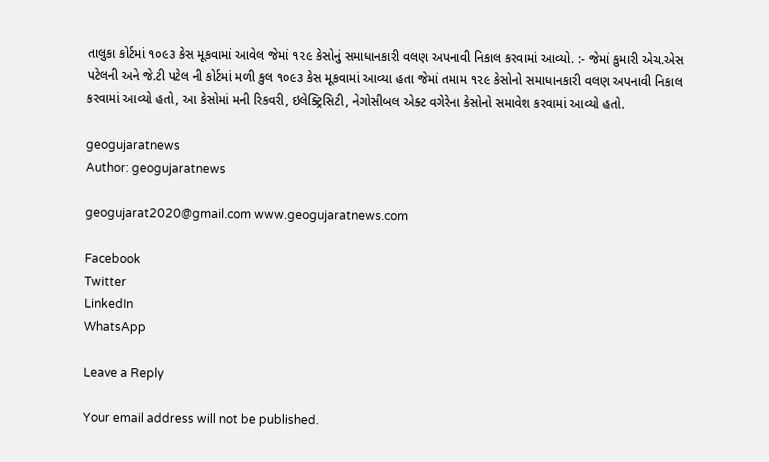તાલુકા કોર્ટમાં ૧૦૯૩ કેસ મૂકવામાં આવેલ જેમાં ૧૨૯ કેસોનું સમાધાનકારી વલણ અપનાવી નિકાલ કરવામાં આવ્યો. :- જેમાં કુમારી એચ.એસ પટેલની અને જે.ટી પટેલ ની કોર્ટમાં મળી કુલ ૧૦૯૩ કેસ મૂકવામાં આવ્યા હતા જેમાં તમામ ૧૨૯ કેસોનો સમાધાનકારી વલણ અપનાવી નિકાલ કરવામાં આવ્યો હતો, આ કેસોમાં મની રિકવરી, ઇલેક્ટ્રિસિટી, નેગોસીબલ એક્ટ વગેરેના કેસોનો સમાવેશ કરવામાં આવ્યો હતો.

geogujaratnews
Author: geogujaratnews

geogujarat2020@gmail.com www.geogujaratnews.com

Facebook
Twitter
LinkedIn
WhatsApp

Leave a Reply

Your email address will not be published.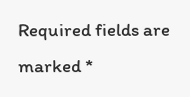Required fields are marked *